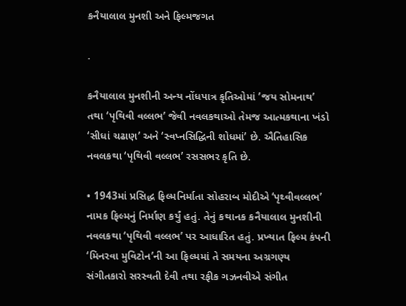કનૈયાલાલ મુનશી અને ફિલ્મજગત

.

કનૈયાલાલ મુનશીની અન્ય નોંધપાત્ર કૃતિઓમાં ’જય સોમનાથ’ તથા ‘પૃથિવી વલ્લભ’ જેવી નવલકથાઓ તેમજ આત્મકથાના ખંડો ‘સીધાં ચઢાણ’ અને ‘સ્વપ્નસિદ્ધિની શોધમાં’ છે. ઐતિહાસિક નવલકથા ‘પૃથિવી વલ્લભ’ રસસભર કૃતિ છે.

• 1943માં પ્રસિદ્ધ ફિલ્મનિર્માતા સોહરાબ મોદીએ ‘પૃથ્વીવલ્લભ’ નામક ફિલ્મનું નિર્માણ કર્યું હતું. તેનું કથાનક કનૈયાલાલ મુનશીની નવલકથા ‘પૃથિવી વલ્લભ’ પર આધારિત હતું. પ્રખ્યાત ફિલ્મ કંપની ‘મિનરવા મુવિટોન’ની આ ફિલ્મમાં તે સમયના અગ્રગણ્ય સંગીતકારો સરસ્વતી દેવી તથા રફીક ગઝનવીએ સંગીત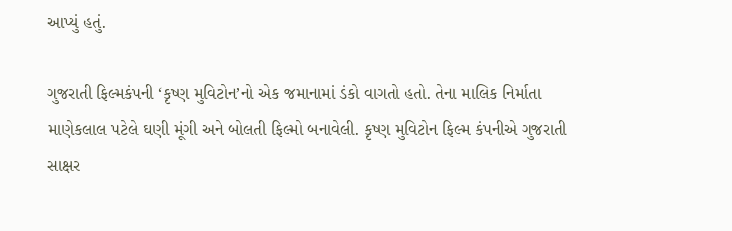આપ્યું હતું.

ગુજરાતી ફિલ્મકંપની ‘કૃષ્ણ મુવિટોન’નો એક જમાનામાં ડંકો વાગતો હતો. તેના માલિક નિર્માતા માણેકલાલ પટેલે ઘણી મૂંગી અને બોલતી ફિલ્મો બનાવેલી. કૃષ્ણ મુવિટોન ફિલ્મ કંપનીએ ગુજરાતી સાક્ષર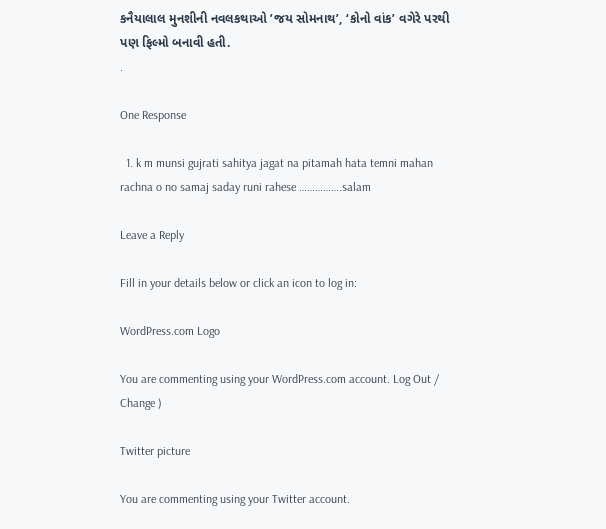કનૈયાલાલ મુનશીની નવલકથાઓ ’જય સોમનાથ’, ‘કોનો વાંક’ વગેરે પરથી પણ ફિલ્મો બનાવી હતી.
.

One Response

  1. k m munsi gujrati sahitya jagat na pitamah hata temni mahan rachna o no samaj saday runi rahese …………….salam

Leave a Reply

Fill in your details below or click an icon to log in:

WordPress.com Logo

You are commenting using your WordPress.com account. Log Out / Change )

Twitter picture

You are commenting using your Twitter account.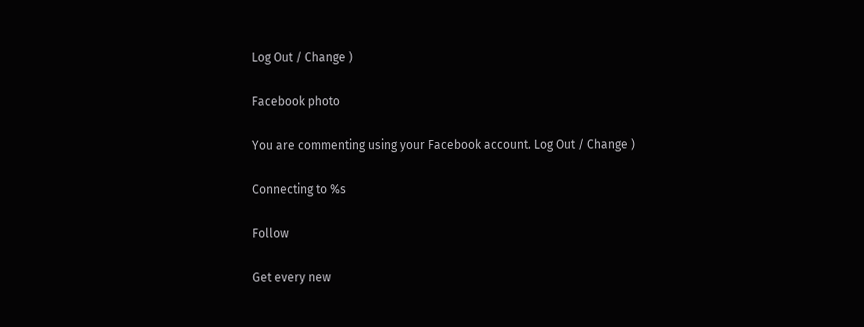Log Out / Change )

Facebook photo

You are commenting using your Facebook account. Log Out / Change )

Connecting to %s

Follow

Get every new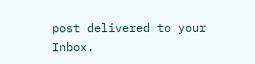post delivered to your Inbox.